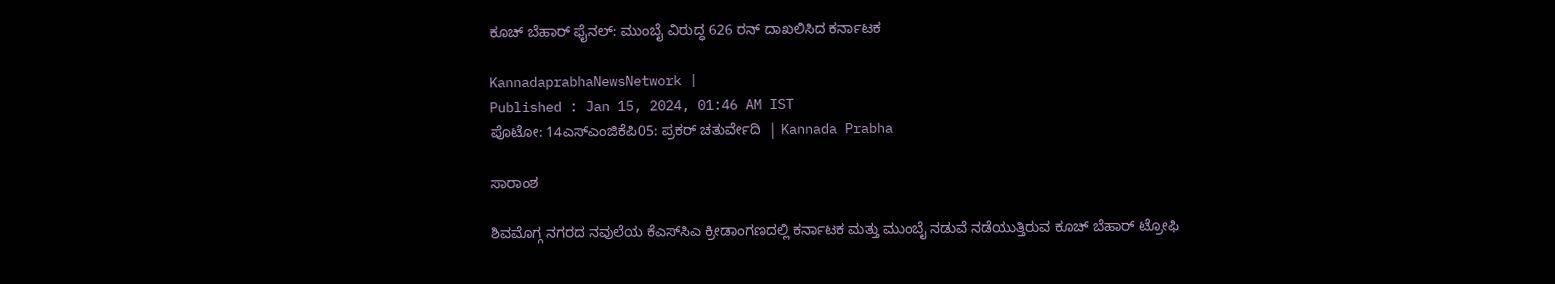ಕೂಚ್‌ ಬೆಹಾರ್‌ ಫೈನಲ್‌: ಮುಂಬೈ ವಿರುದ್ಧ 626 ರನ್‌ ದಾಖಲಿಸಿದ ಕರ್ನಾಟಕ

KannadaprabhaNewsNetwork |
Published : Jan 15, 2024, 01:46 AM IST
ಪೊಟೋ: 14ಎಸ್‌ಎಂಜಿಕೆಪಿ05: ಪ್ರಕರ್‌ ಚತುರ್ವೇದಿ  | Kannada Prabha

ಸಾರಾಂಶ

ಶಿವಮೊಗ್ಗ ನಗರದ ನವುಲೆಯ ಕೆಎಸ್‌ಸಿಎ ಕ್ರೀಡಾಂಗಣದಲ್ಲಿ ಕರ್ನಾಟಕ ಮತ್ತು ಮುಂಬೈ ನಡುವೆ ನಡೆಯುತ್ತಿರುವ ಕೂಚ್‌ ಬೆಹಾರ್‌ ಟ್ರೋಫಿ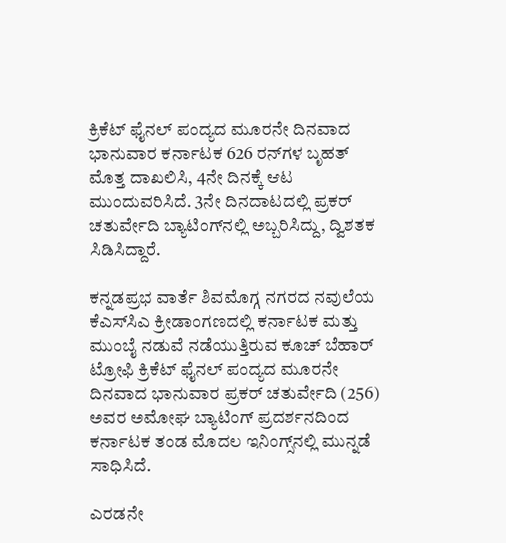ಕ್ರಿಕೆಟ್‌ ಫೈನಲ್‌ ಪಂದ್ಯದ ಮೂರನೇ ದಿನವಾದ ಭಾನುವಾರ ಕರ್ನಾಟಕ 626 ರನ್‌ಗಳ ಬೃಹತ್‌ ಮೊತ್ತ ದಾಖಲಿಸಿ, 4ನೇ ದಿನಕ್ಕೆ ಆಟ ಮುಂದುವರಿಸಿದೆ. 3ನೇ ದಿನದಾಟದಲ್ಲಿ ಪ್ರಕರ್‌ ಚತುರ್ವೇದಿ ಬ್ಯಾಟಿಂಗ್‌ನಲ್ಲಿ ಅಬ್ಬರಿಸಿದ್ದು, ದ್ವಿಶತಕ ಸಿಡಿಸಿದ್ದಾರೆ.

ಕನ್ನಡಪ್ರಭ ವಾರ್ತೆ ಶಿವಮೊಗ್ಗ ನಗರದ ನವುಲೆಯ ಕೆಎಸ್‌ಸಿಎ ಕ್ರೀಡಾಂಗಣದಲ್ಲಿ ಕರ್ನಾಟಕ ಮತ್ತು ಮುಂಬೈ ನಡುವೆ ನಡೆಯುತ್ತಿರುವ ಕೂಚ್‌ ಬೆಹಾರ್‌ ಟ್ರೋಫಿ ಕ್ರಿಕೆಟ್‌ ಫೈನಲ್‌ ಪಂದ್ಯದ ಮೂರನೇ ದಿನವಾದ ಭಾನುವಾರ ಪ್ರಕರ್‌ ಚತುರ್ವೇದಿ (256) ಅವರ ಅಮೋಘ ಬ್ಯಾಟಿಂಗ್‌ ಪ್ರದರ್ಶನದಿಂದ ಕರ್ನಾಟಕ ತಂಡ ಮೊದಲ ಇನಿಂಗ್ಸ್‌ನಲ್ಲಿ ಮುನ್ನಡೆ ಸಾಧಿಸಿದೆ.

ಎರಡನೇ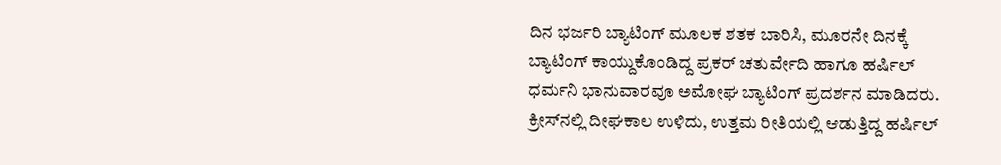ದಿನ ಭರ್ಜರಿ ಬ್ಯಾಟಿಂಗ್‌ ಮೂಲಕ ಶತಕ ಬಾರಿಸಿ, ಮೂರನೇ ದಿನಕ್ಕೆ ಬ್ಯಾಟಿಂಗ್‌ ಕಾಯ್ದುಕೊಂಡಿದ್ದ ಪ್ರಕರ್‌ ಚತುರ್ವೇದಿ ಹಾಗೂ ಹರ್ಷಿಲ್‌ ಧರ್ಮನಿ ಭಾನುವಾರವೂ ಅಮೋಘ ಬ್ಯಾಟಿಂಗ್‌ ಪ್ರದರ್ಶನ ಮಾಡಿದರು. ಕ್ರೀಸ್‌ನಲ್ಲಿ ದೀಘಕಾಲ ಉಳಿದು, ಉತ್ತಮ ರೀತಿಯಲ್ಲಿ ಆಡುತ್ತಿದ್ದ ಹರ್ಷಿಲ್‌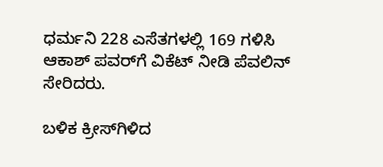ಧರ್ಮನಿ 228 ಎಸೆತಗಳಲ್ಲಿ 169 ಗಳಿಸಿ ಆಕಾಶ್ ಪವರ್‌ಗೆ ವಿಕೆಟ್‌ ನೀಡಿ ಪೆವಲಿನ್‌ ಸೇರಿದರು.

ಬಳಿಕ ಕ್ರೀಸ್‌ಗಿಳಿದ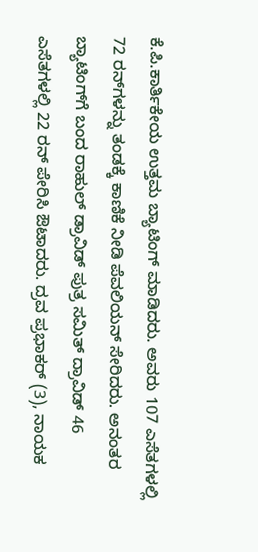ಕೆ.ಪಿ.ಕಾರ್ತಿಕೇಯ ಉತ್ತಮ ಬ್ಯಾಟಿಂಗ್‌ ಮಾಡಿದರು. ಅವರು 107 ಎಸೆತಗಳಲ್ಲಿ 72 ರನ್‌ಗಳನ್ನು ತಂಡಕ್ಕೆ ಕಾಣಿಕೆ ನೀಡಿ ಪೆವಲಿಯನ್‌ ಸೇರಿದರು. ಅನಂತರ ಬ್ಯಾಟಿಂಗ್‌ಗೆ ಬಂದ ರಾಹುಲ್ ಡ್ರಾವಿಡ್‌ ಪುತ್ರ ಸಮಿತ್‌ ದ್ರಾವಿಡ್‌ 46 ಎಸೆತಗಳಲ್ಲಿ 22 ರನ್‌ ಪೇರಿಸಿ ಔಟಾದರು. ದ್ರವ ಪ್ರಭಾಕರ್‌ (3), ನಾಯಕ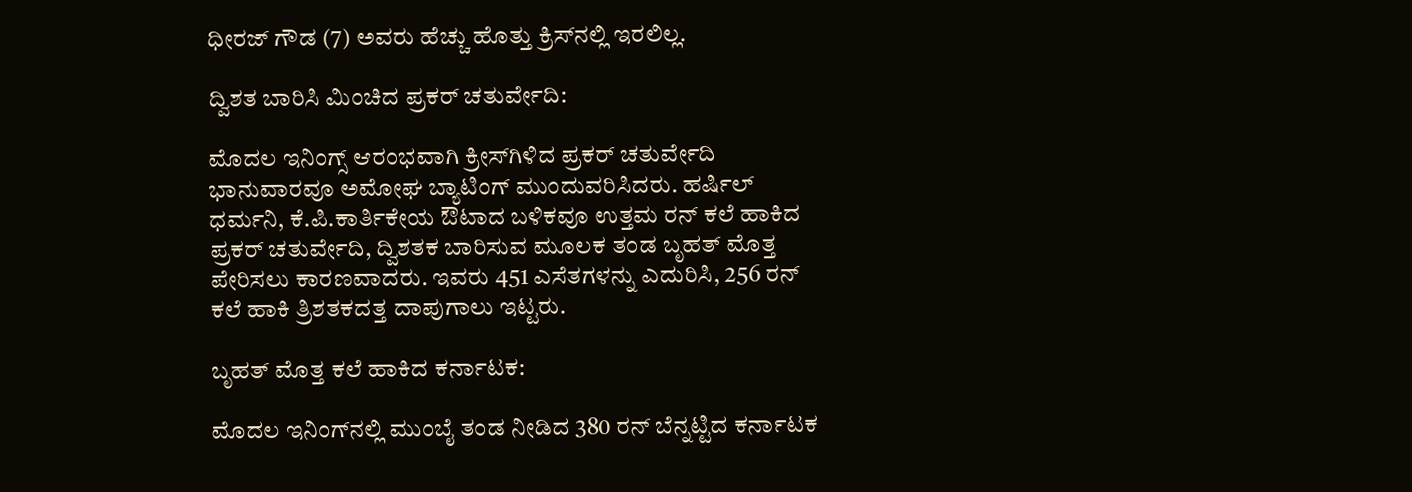ಧೀರಜ್‌ ಗೌಡ (7) ಅವರು ಹೆಚ್ಚು ಹೊತ್ತು ಕ್ರಿಸ್‌ನಲ್ಲಿ ಇರಲಿಲ್ಲ.

ದ್ವಿಶತ ಬಾರಿಸಿ ಮಿಂಚಿದ ಪ್ರಕರ್‌ ಚತುರ್ವೇದಿ:

ಮೊದಲ ಇನಿಂಗ್ಸ್‌ ಆರಂಭವಾಗಿ ಕ್ರೀಸ್‌ಗಿಳಿದ ಪ್ರಕರ್‌ ಚತುರ್ವೇದಿ ಭಾನುವಾರವೂ ಅಮೋಘ ಬ್ಯಾಟಿಂಗ್‌ ಮುಂದುವರಿಸಿದರು. ಹರ್ಷಿಲ್‌ ಧರ್ಮನಿ, ಕೆ.ಪಿ.ಕಾರ್ತಿಕೇಯ ಔಟಾದ ಬಳಿಕವೂ ಉತ್ತಮ ರನ್‌ ಕಲೆ ಹಾಕಿದ ಪ್ರಕರ್‌ ಚತುರ್ವೇದಿ, ದ್ವಿಶತಕ ಬಾರಿಸುವ ಮೂಲಕ ತಂಡ ಬೃಹತ್‌ ಮೊತ್ತ ಪೇರಿಸಲು ಕಾರಣವಾದರು. ಇವರು 451 ಎಸೆತಗಳನ್ನು ಎದುರಿಸಿ, 256 ರನ್‌ ಕಲೆ ಹಾಕಿ ತ್ರಿಶತಕದತ್ತ ದಾಪುಗಾಲು ಇಟ್ಟರು.

ಬೃಹತ್‌ ಮೊತ್ತ ಕಲೆ ಹಾಕಿದ ಕರ್ನಾಟಕ:

ಮೊದಲ ಇನಿಂಗ್‌ನಲ್ಲಿ ಮುಂಬೈ ತಂಡ ನೀಡಿದ 380 ರನ್‌ ಬೆನ್ನಟ್ಟಿದ ಕರ್ನಾಟಕ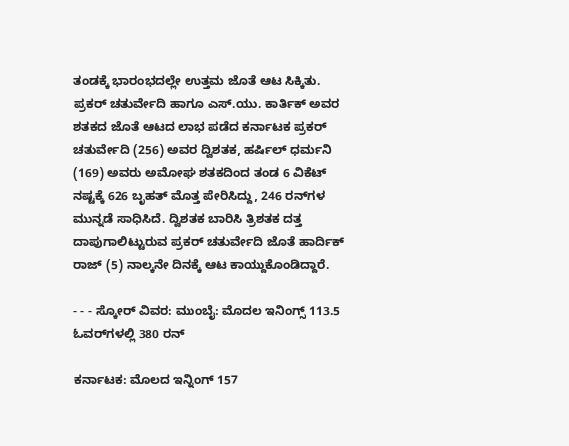ತಂಡಕ್ಕೆ ಭಾರಂಭದಲ್ಲೇ ಉತ್ತಮ ಜೊತೆ ಆಟ ಸಿಕ್ಕಿತು. ಪ್ರಕರ್‌ ಚತುರ್ವೇದಿ ಹಾಗೂ ಎಸ್‌.ಯು. ಕಾರ್ತಿಕ್‌ ಅವರ ಶತಕದ ಜೊತೆ ಆಟದ ಲಾಭ ಪಡೆದ ಕರ್ನಾಟಕ ಪ್ರಕರ್‌ ಚತುರ್ವೇದಿ (256) ಅವರ ದ್ವಿಶತಕ, ಹರ್ಷಿಲ್‌ ಧರ್ಮನಿ (169) ಅವರು ಅಮೋಘ ಶತಕದಿಂದ ತಂಡ 6 ವಿಕೆಟ್‌ ನಷ್ಟಕ್ಕೆ 626 ಬೃಹತ್‌ ಮೊತ್ತ ಪೇರಿಸಿದ್ದು, 246 ರನ್‌ಗಳ ಮುನ್ನಡೆ ಸಾಧಿಸಿದೆ. ದ್ವಿಶತಕ ಬಾರಿಸಿ ತ್ರಿಶತಕ ದತ್ತ ದಾಪುಗಾಲಿಟ್ಟುರುವ ಪ್ರಕರ್‌ ಚತುರ್ವೇದಿ ಜೊತೆ ಹಾರ್ದಿಕ್‌ ರಾಜ್‌ (5) ನಾಲ್ಕನೇ ದಿನಕ್ಕೆ ಆಟ ಕಾಯ್ದುಕೊಂಡಿದ್ದಾರೆ.

- - - ಸ್ಕೋರ್‌ ವಿವರ: ಮುಂಬೈ: ಮೊದಲ ಇನಿಂಗ್ಸ್‌ 113.5 ಓವರ್‌ಗಳಲ್ಲಿ 380 ರನ್‌

ಕರ್ನಾಟಕ: ಮೊಲದ ಇನ್ನಿಂಗ್‌ 157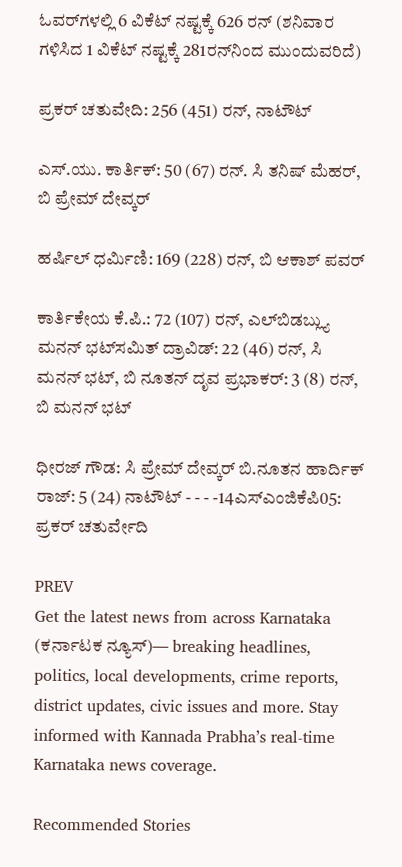ಓವರ್‌ಗಳಲ್ಲಿ 6 ವಿಕೆಟ್‌ ನಷ್ಟಕ್ಕೆ 626 ರನ್‌ (ಶನಿವಾರ ಗಳಿಸಿದ 1 ವಿಕೆಟ್‌ ನಷ್ಟಕ್ಕೆ 281ರನ್‌ನಿಂದ ಮುಂದುವರಿದೆ)

ಪ್ರಕರ್‌ ಚತುವೇದಿ: 256 (451) ರನ್‌, ನಾಟೌಟ್‌

ಎಸ್‌.ಯು. ಕಾರ್ತಿಕ್‌: 50 (67) ರನ್‌. ಸಿ ತನಿಷ್‌ ಮೆಹರ್‌, ಬಿ ಪ್ರೇಮ್‌ ದೇವ್ಕರ್‌

ಹರ್ಷಿಲ್‌ ಧರ್ಮಿಣಿ: 169 (228) ರನ್‌, ಬಿ ಆಕಾಶ್‌ ಪವರ್‌

ಕಾರ್ತಿಕೇಯ ಕೆ.ಪಿ.: 72 (107) ರನ್‌, ಎಲ್‌ಬಿಡಬ್ಲ್ಯು ಮನನ್‌ ಭಟ್‌ಸಮಿತ್‌ ದ್ರಾವಿಡ್‌: 22 (46) ರನ್‌, ಸಿ ಮನನ್ ಭಟ್‌, ಬಿ ನೂತನ್‌ ದೃವ ಪ್ರಭಾಕರ್‌: 3 (8) ರನ್‌, ಬಿ ಮನನ್ ಭಟ್‌

ಧೀರಜ್‌ ಗೌಡ: ಸಿ ಪ್ರೇಮ್‌ ದೇವ್ಕರ್‌ ಬಿ.ನೂತನ ಹಾರ್ದಿಕ್‌ ರಾಜ್‌: 5 (24) ನಾಟೌಟ್‌ - - - -14ಎಸ್‌ಎಂಜಿಕೆಪಿ05: ಪ್ರಕರ್‌ ಚತುರ್ವೇದಿ

PREV
Get the latest news from across Karnataka (ಕರ್ನಾಟಕ ನ್ಯೂಸ್)— breaking headlines, politics, local developments, crime reports, district updates, civic issues and more. Stay informed with Kannada Prabha’s real‑time Karnataka news coverage.

Recommended Stories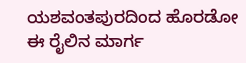ಯಶವಂತಪುರದಿಂದ ಹೊರಡೋ ಈ ರೈಲಿನ ಮಾರ್ಗ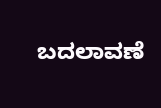ಬದಲಾವಣೆ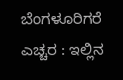ಬೆಂಗಳೂರಿಗರೆ ಎಚ್ಚರ : ಇಲ್ಲಿನ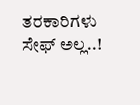ತರಕಾರಿಗಳು ಸೇಫ್ ಅಲ್ಲ..!